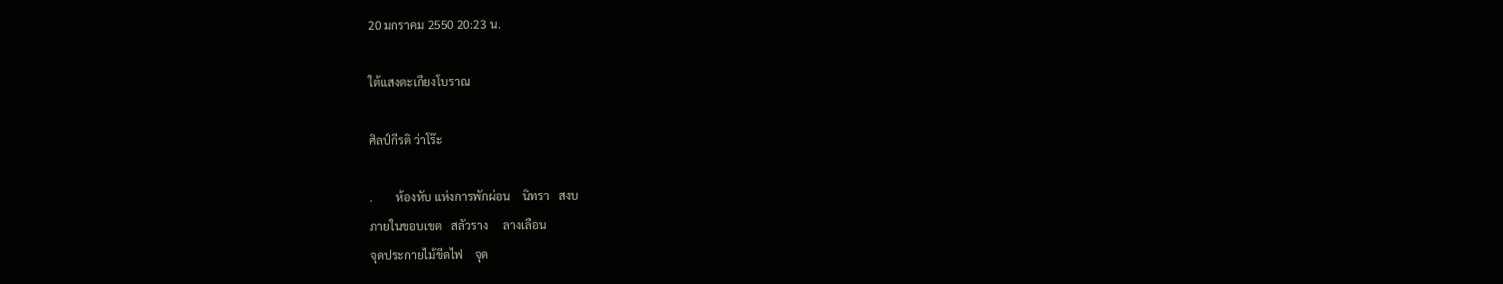20 มกราคม 2550 20:23 น.

ใต้แสงตะเกียงโบราณ

ศิลป์กีรติ ว่าโร๊ะ

.        ห้องหับ แห่งการพักผ่อน    นิทรา   สงบ
ภายในขอบเขต   สลัวราง     ลางเลือน
จุดประกายไม้ขีดไฟ    จุด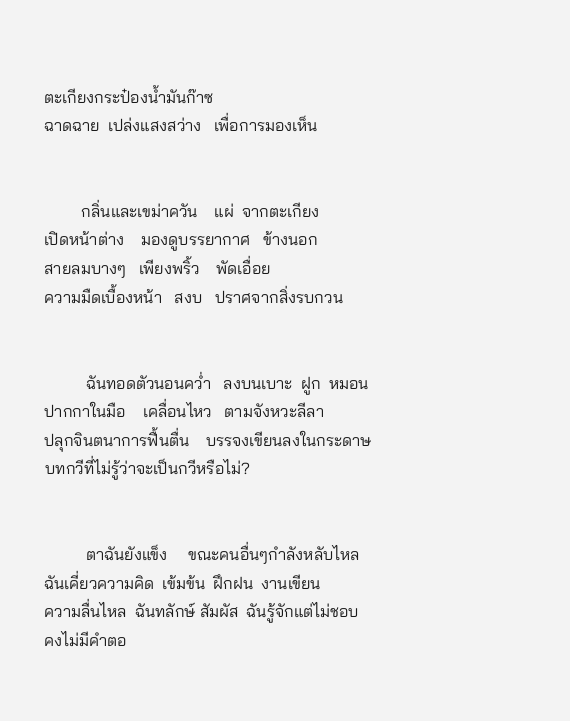ตะเกียงกระป๋องน้ำมันก๊าซ
ฉาดฉาย  เปล่งแสงสว่าง   เพื่อการมองเห็น


         กลิ่นและเขม่าควัน    แผ่  จากตะเกียง
เปิดหน้าต่าง    มองดูบรรยากาศ   ข้างนอก
สายลมบางๆ   เพียงพริ้ว    พัดเอื่อย
ความมืดเบื้องหน้า   สงบ   ปราศจากสิ่งรบกวน


          ฉันทอดตัวนอนคว่ำ   ลงบนเบาะ  ฝูก  หมอน
ปากกาในมือ    เคลื่อนไหว   ตามจังหวะลีลา
ปลุกจินตนาการฟื้นตื่น    บรรจงเขียนลงในกระดาษ
บทกวีที่ไม่รู้ว่าจะเป็นกวีหรือไม่?


          ตาฉันยังแข็ง     ขณะคนอื่นๆกำลังหลับไหล
ฉันเคี่ยวความคิด  เข้มข้น  ฝึกฝน  งานเขียน
ความลื่นไหล  ฉันทลักษ์ สัมผัส  ฉันรู้จักแต่ไม่ชอบ
คงไม่มีคำตอ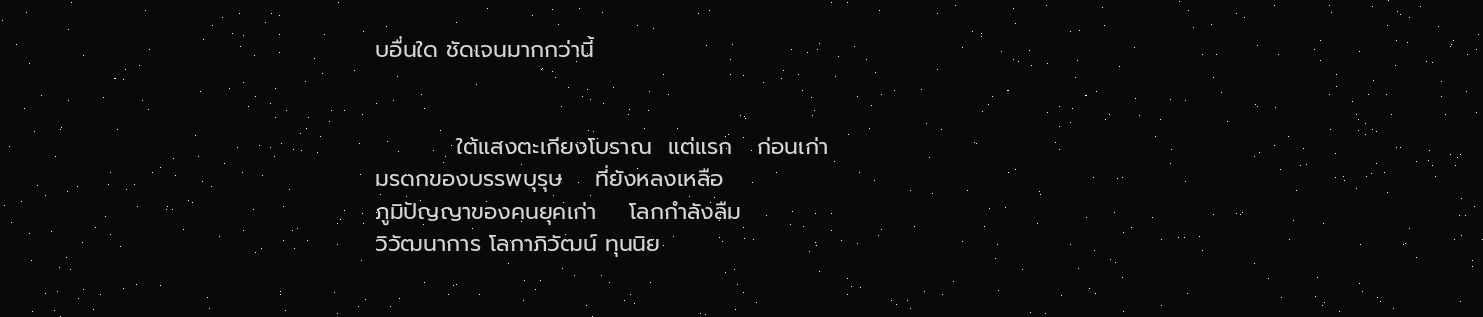บอื่นใด ชัดเจนมากกว่านี้


          ใต้แสงตะเกียงโบราณ  แต่แรก   ก่อนเก่า
มรดกของบรรพบุรุษ    ที่ยังหลงเหลือ
ภูมิปัญญาของคนยุคเก่า    โลกกำลังลืม
วิวัฒนาการ โลกาภิวัฒน์ ทุนนิย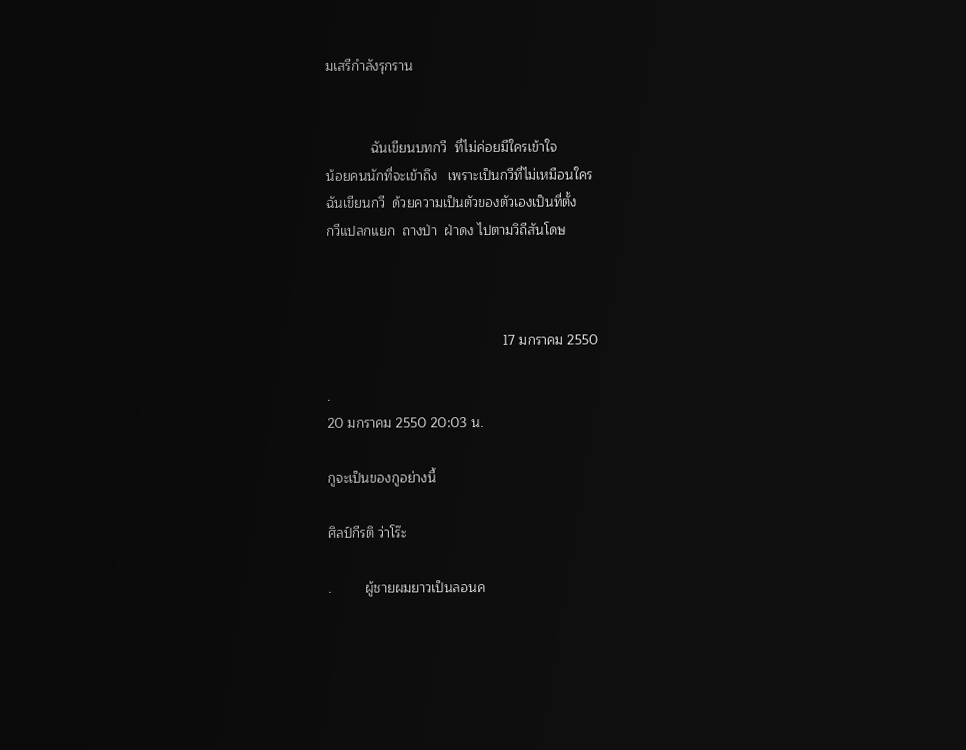มเสรีกำลังรุกราน


            ฉันเขียนบทกวี  ที่ไม่ค่อยมีใครเข้าใจ
น้อยคนนักที่จะเข้าถึง   เพราะเป็นกวีที่ไม่เหมือนใคร
ฉันเขียนกวี  ด้วยความเป็นตัวของตัวเองเป็นที่ตั้ง
กวีแปลกแยก  ถางป่า  ฝ่าดง ไปตามวิถีสันโดษ



                                               17 มกราคม 2550

.
20 มกราคม 2550 20:03 น.

กูจะเป็นของกูอย่างนี้

ศิลป์กีรติ ว่าโร๊ะ

.         ผู้ชายผมยาวเป็นลอนค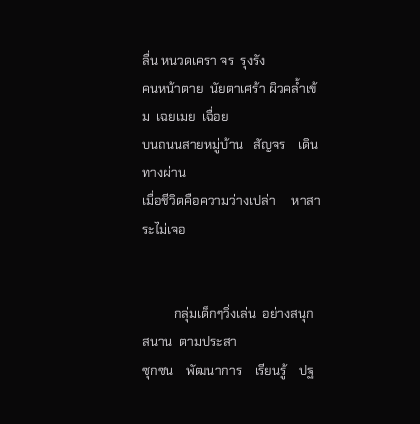ลื่น หนวดเครา จร  รุงรัง
คนหน้าตาย  นัยตาเศร้า ผิวคล้ำเข้ม  เฉยเมย  เฉื่อย
บนถนนสายหมู่บ้าน   สัญจร    เดินทางผ่าน
เมื่อชีวิตคือความว่างเปล่า     หาสาระไม่เจอ


          กลุ่มเด็กๆวิ่งเล่น  อย่างสนุกสนาน  ตามประสา
ซุกซน    พัฒนาการ    เรียนรู้    ปฐ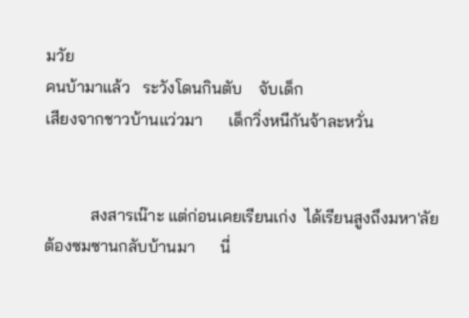มวัย
คนบ้ามาแล้ว   ระวังโดนกินตับ    จับเด็ก
เสียงจากชาวบ้านแว่วมา      เด็กวิ่งหนีกันจ้าละหวั่น


           สงสารเน๊าะ แต่ก่อนเคยเรียนเก่ง  ได้เรียนสูงถึงมหา'ลัย
ต้องซมซานกลับบ้านมา      นี่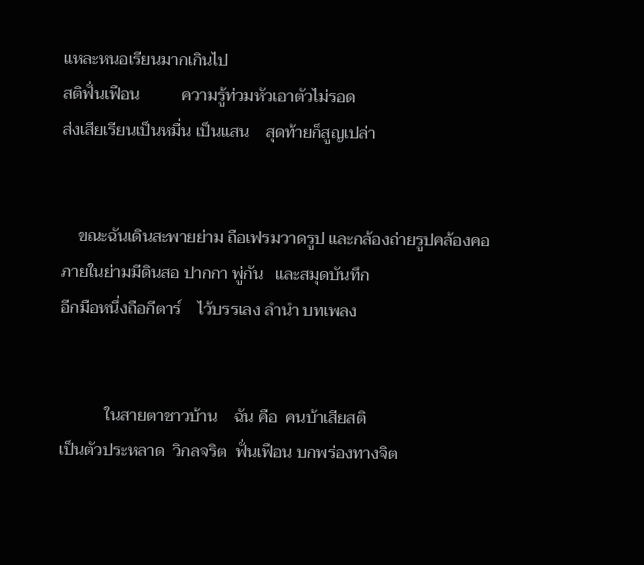แหละหนอเรียนมากเกินไป
สติฟั่นเฟือน          ความรู้ท่วมหัวเอาตัวไม่รอด
ส่งเสียเรียนเป็นหมื่น เป็นแสน    สุดท้ายก็สูญเปล่า


    ขณะฉันเดินสะพายย่าม ถือเฟรมวาดรูป และกล้องถ่ายรูปคล้องคอ
ภายในย่ามมีดินสอ ปากกา พู่กัน   และสมุดบันทึก
อีกมือหนึ่งถือกีตาร์    ไว้บรรเลง ลำนำ บทเพลง


           ในสายตาชาวบ้าน    ฉัน คือ  คนบ้าเสียสติ
เป็นตัวประหลาด  วิกลจริต  ฟั่นเฟือน บกพร่องทางจิต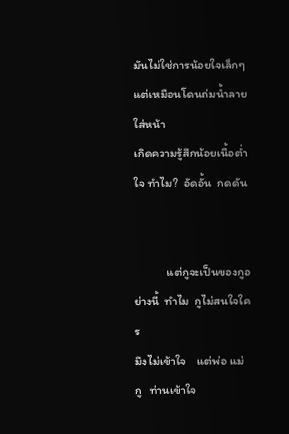มันไม่ใช่การน้อยใจเล็กๆ   แต่เหมือนโดนถ่มน้ำลายใส่หน้า
เกิดความรู้สึกน้อยเนื้อต่ำใจ ทำไม?  อัดอั้น  กดดัน


            แต่กูจะเป็นของกูอย่างนี้  ทำไม  กูไม่สนใจใคร
มึงไม่เข้าใจ    แต่พ่อ แม่ กู   ท่านเข้าใจ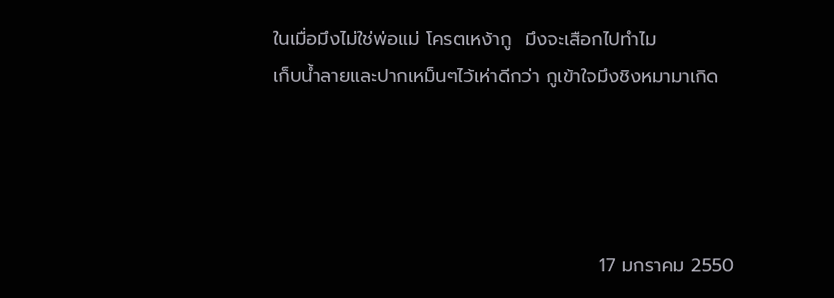ในเมื่อมึงไม่ใช่พ่อแม่ โครตเหง้ากู  มึงจะเสือกไปทำไม
เก็บน้ำลายและปากเหม็นๆไว้เห่าดีกว่า กูเข้าใจมึงชิงหมามาเกิด




                                                 17 มกราคม 2550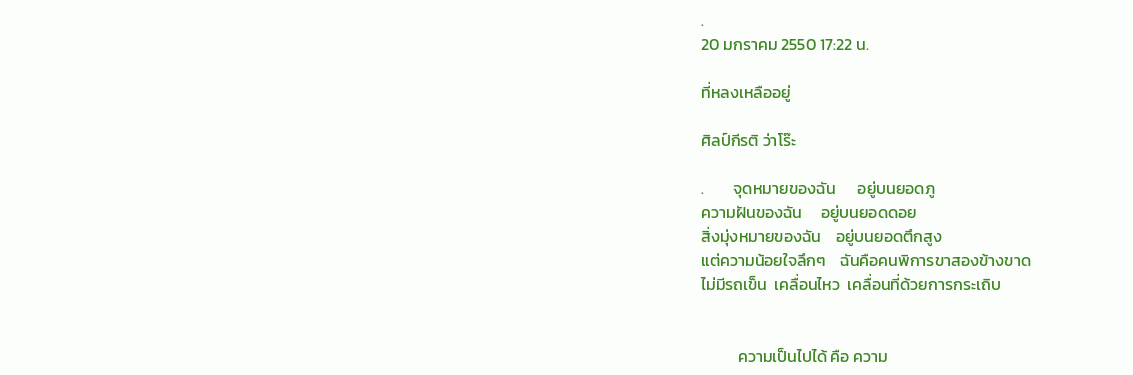.
20 มกราคม 2550 17:22 น.

ที่หลงเหลืออยู่

ศิลป์กีรติ ว่าโร๊ะ

.        จุดหมายของฉัน      อยู่บนยอดภู
ความฝันของฉัน     อยู่บนยอดดอย
สิ่งมุ่งหมายของฉัน    อยู่บนยอดตึกสูง
แต่ความน้อยใจลึกๆ    ฉันคือคนพิการขาสองข้างขาด
ไม่มีรถเข็น  เคลื่อนไหว  เคลื่อนที่ด้วยการกระเถิบ


          ความเป็นไปได้ คือ ความ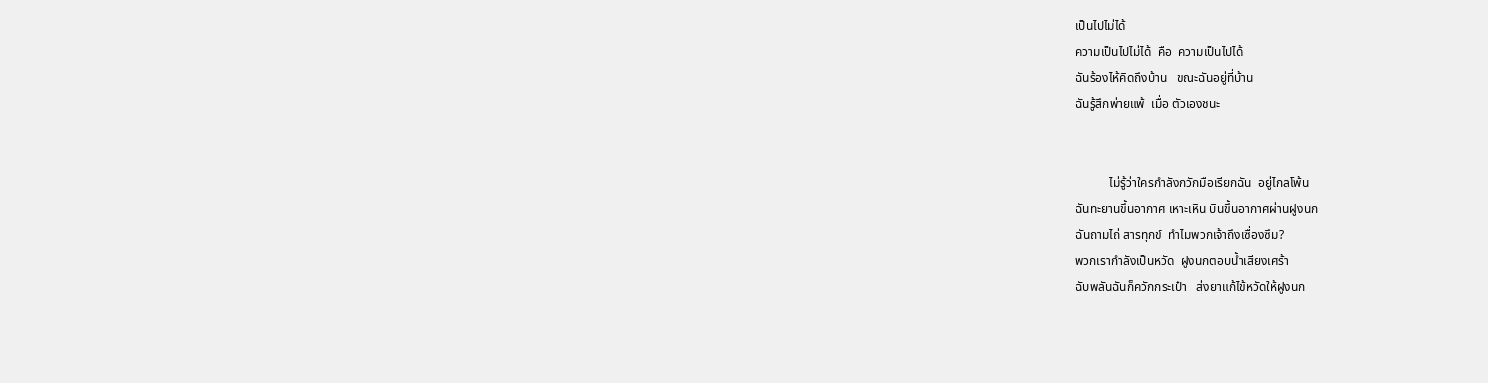เป็นไปไม่ได้
ความเป็นไปไม่ได้  คือ  ความเป็นไปได้
ฉันร้องไห้คิดถึงบ้าน   ขณะฉันอยู่ที่บ้าน
ฉันรู้สึกพ่ายแพ้  เมื่อ ตัวเองชนะ


           ไม่รู้ว่าใครกำลังกวักมือเรียกฉัน  อยู่ไกลโพ้น
ฉันทะยานขึ้นอากาศ เหาะเหิน บินขึ้นอากาศผ่านฝูงนก
ฉันถามไถ่ สารทุกข์  ทำไมพวกเจ้าถึงเซื่องซึม?
พวกเรากำลังเป็นหวัด  ฝูงนกตอบน้ำเสียงเศร้า
ฉับพลันฉันก็ควักกระเป๋า   ส่งยาแก้ไข้หวัดให้ฝูงนก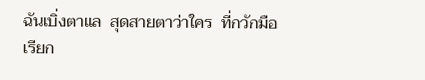ฉันเบิ่งตาแล  สุดสายตาว่าใคร  ที่กวักมือเรียก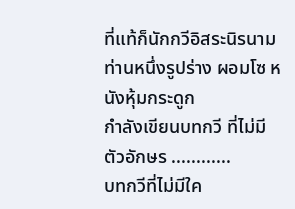ที่แท้ก็นักกวีอิสระนิรนามท่านหนึ่งรูปร่าง ผอมโซ หนังหุ้มกระดูก
กำลังเขียนบทกวี ที่ไม่มีตัวอักษร ............
บทกวีที่ไม่มีใค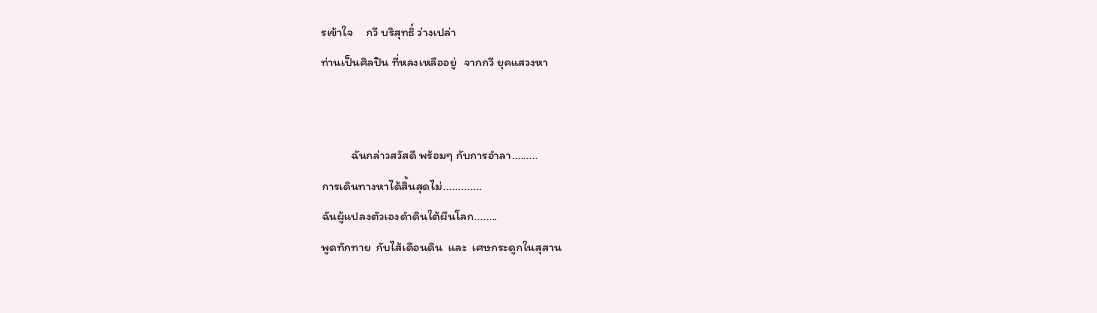รเข้าใจ     กวี บริสุทธิ์ ว่างเปล่า
ท่านเป็นศิลปิน ที่หลงเหลืออยู่   จากกวี ยุคแสวงหา


           ฉันกล่าวสวัสดี พร้อมๆ กับการอำลา.........
การเดินทางหาได้สิ้นสุดไม่.............
ฉันผู้แปลงตัวเองดำดินใต้ผืนโลก........
พูดทักทาย  กับไส้เดือนดิน  และ  เศษกระดูกในสุสาน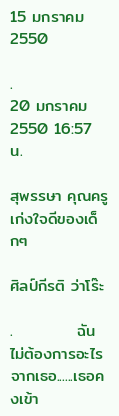15 มกราคม 2550

.
20 มกราคม 2550 16:57 น.

สุพรรษา คุณครูเก่งใจดีของเด็กๆ

ศิลป์กีรติ ว่าโร๊ะ

.           ฉันไม่ต้องการอะไรจากเธอ......เธอคงเข้า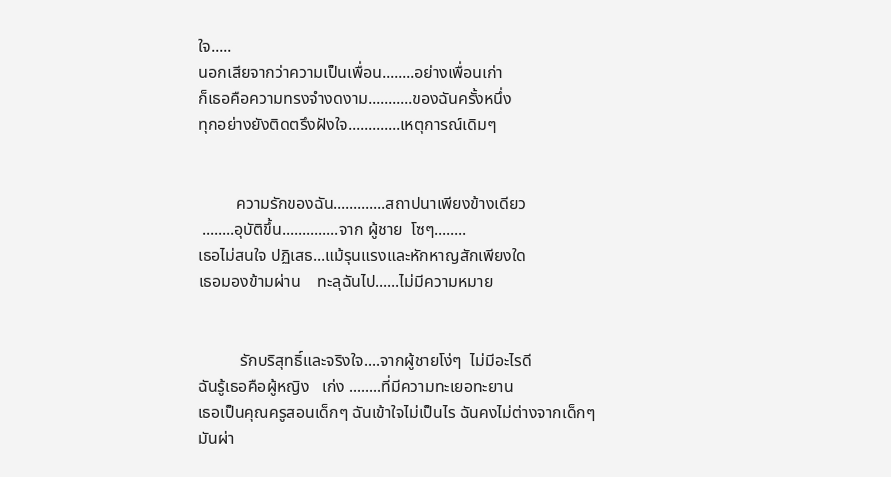ใจ.....
นอกเสียจากว่าความเป็นเพื่อน........อย่างเพื่อนเก่า
ก็เธอคือความทรงจำงดงาม...........ของฉันครั้งหนึ่ง
ทุกอย่างยังติดตรึงฝังใจ.............เหตุการณ์เดิมๆ


         ความรักของฉัน.............สถาปนาเพียงข้างเดียว
 ........อุบัติขึ้น..............จาก ผู้ชาย  โซๆ........
เธอไม่สนใจ ปฏิเสธ...แม้รุนแรงและหักหาญสักเพียงใด
เธอมองข้ามผ่าน    ทะลุฉันไป......ไม่มีความหมาย


          รักบริสุทธิ์และจริงใจ....จากผู้ชายโง่ๆ  ไม่มีอะไรดี
ฉันรู้เธอคือผู้หญิง   เก่ง ........ที่มีความทะเยอทะยาน
เธอเป็นคุณครูสอนเด็กๆ ฉันเข้าใจไม่เป็นไร ฉันคงไม่ต่างจากเด็กๆ
มันผ่า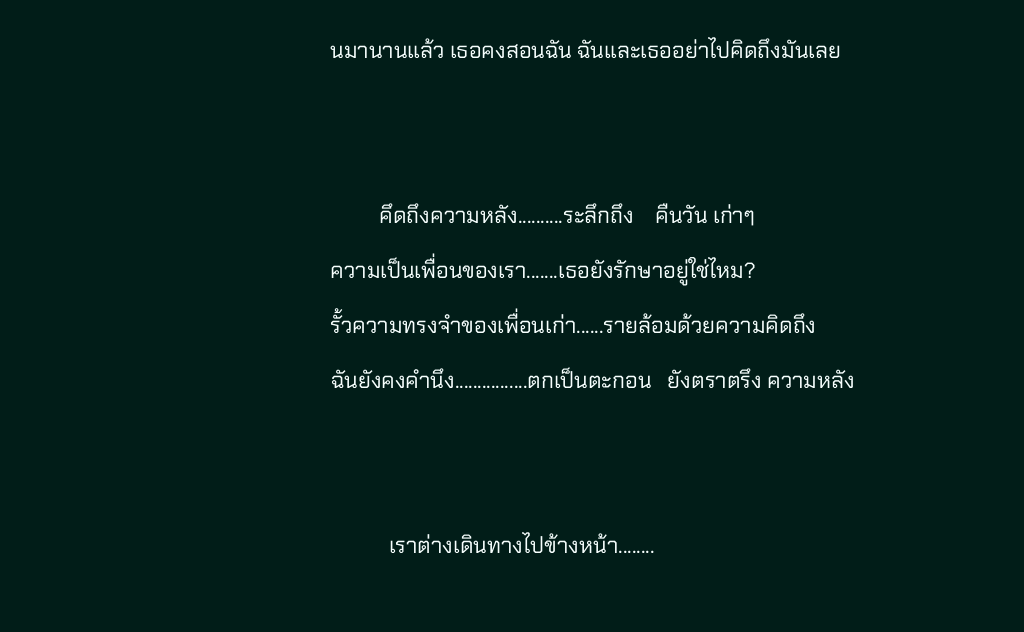นมานานแล้ว เธอคงสอนฉัน ฉันและเธออย่าไปคิดถึงมันเลย


         คึดถึงความหลัง..........ระลึกถึง    คืนวัน เก่าๆ
ความเป็นเพื่อนของเรา.......เธอยังรักษาอยู่ใช่ไหม?
รั้วความทรงจำของเพื่อนเก่า......รายล้อมด้วยความคิดถึง
ฉันยังคงคำนึง................ตกเป็นตะกอน   ยังตราตรึง ความหลัง


           เราต่างเดินทางไปข้างหน้า........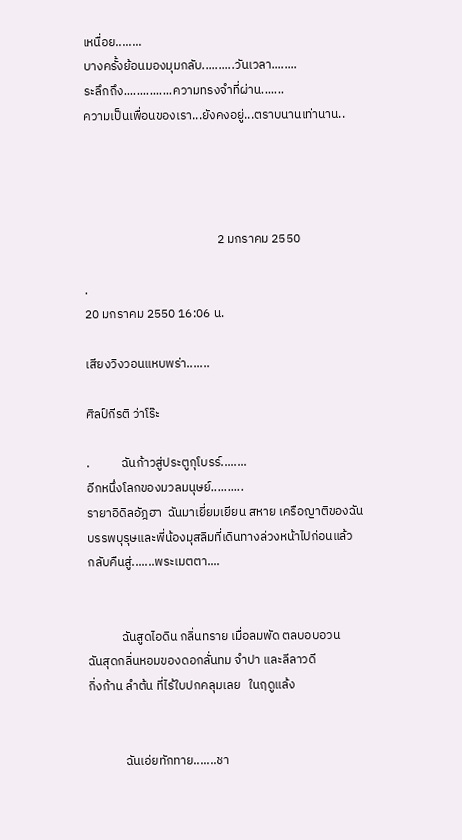เหนื่อย........
บางครั้งย้อนมองมุมกลับ..........วันเวลา........
ระลึกถึง...............ความทรงจำที่ผ่าน.......
ความเป็นเพื่อนของเรา...ยังคงอยู่...ตราบนานเท่านาน..




                                               2 มกราคม 2550

.
20 มกราคม 2550 16:06 น.

เสียงวิงวอนแหบพร่า.......

ศิลป์กีรติ ว่าโร๊ะ

.           ฉันก้าวสู่ประตูกุโบรร์........
อีกหนึ่งโลกของมวลมนุษย์..........
รายาอิดิลอัฎฮา  ฉันมาเยี่ยมเยียน สหาย เครือญาติของฉัน
บรรพบุรุษและพี่น้องมุสลิมที่เดินทางล่วงหน้าไปก่อนแล้ว
กลับคืนสู่.......พระเมตตา....


            ฉันสูดไอดิน กลิ่นทราย เมื่อลมพัด ตลบอบอวน
ฉันสุดกลิ่นหอมของดอกลั่นทม จำปา และลีลาวดี
กิ่งก้าน ลำต้น ที่ไร้ใบปกคลุมเลย   ในฤดูแล้ง


             ฉันเอ่ยทักทาย.......ชา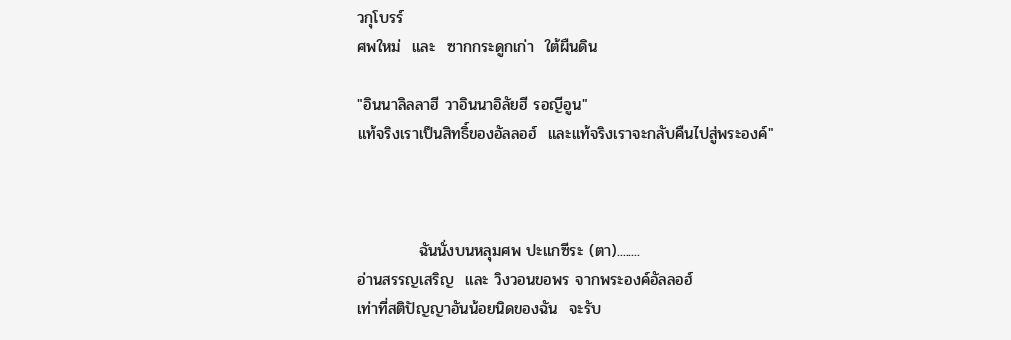วกุโบรร์
ศพใหม่  และ  ซากกระดูกเก่า  ใต้ผืนดิน

"อินนาลิลลาฮี วาอินนาอิลัยฮี รอญีอูน"
แท้จริงเราเป็นสิทธิ์ของอัลลอฮ์  และแท้จริงเราจะกลับคืนไปสู่พระองค์"



           ฉันนั่งบนหลุมศพ ปะแกซีระ (ตา)........
อ่านสรรญเสริญ  และ วิงวอนขอพร จากพระองค์อัลลอฮ์
เท่าที่สติปัญญาอันน้อยนิดของฉัน  จะรับ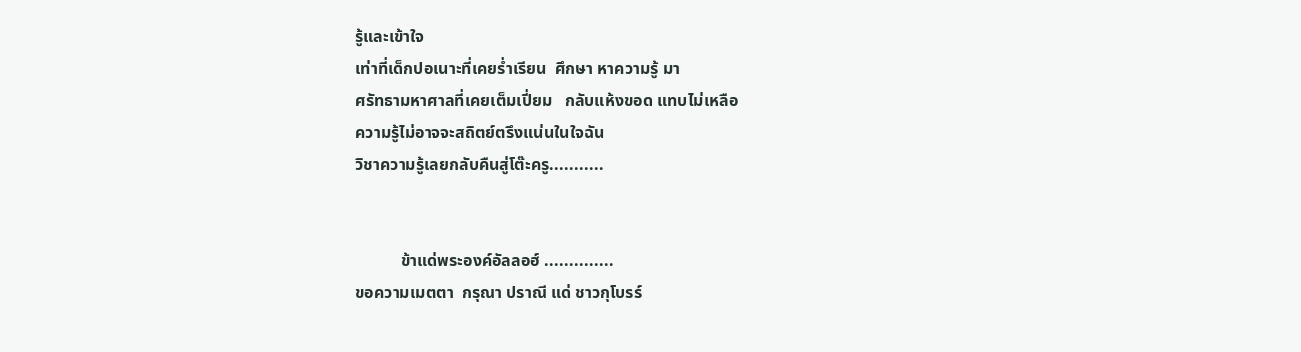รู้และเข้าใจ
เท่าที่เด็กปอเนาะที่เคยร่ำเรียน  ศึกษา หาความรู้ มา
ศรัทธามหาศาลที่เคยเต็มเปี่ยม   กลับแห้งขอด แทบไม่เหลือ
ความรู้ไม่อาจจะสถิตย์ตรึงแน่นในใจฉัน
วิชาความรู้เลยกลับคืนสู่โต๊ะครู...........


           ข้าแด่พระองค์อัลลอฮ์ ..............
ขอความเมตตา  กรุณา ปราณี แด่ ชาวกุโบรร์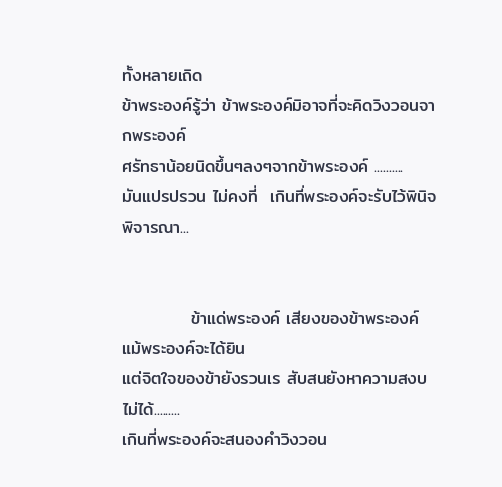ทั้งหลายเถิด
ข้าพระองค์รู้ว่า ข้าพระองค์มิอาจที่จะคิดวิงวอนจากพระองค์
ศรัทธาน้อยนิดขึ้นๆลงๆจากข้าพระองค์ ..........
มันแปรปรวน ไม่คงที่  เกินที่พระองค์จะรับไว้พินิจ พิจารณา...


           ข้าแด่พระองค์ เสียงของข้าพระองค์  แม้พระองค์จะได้ยิน
แต่จิตใจของข้ายังรวนเร สับสนยังหาความสงบไม่ได้.........
เกินที่พระองค์จะสนองคำวิงวอน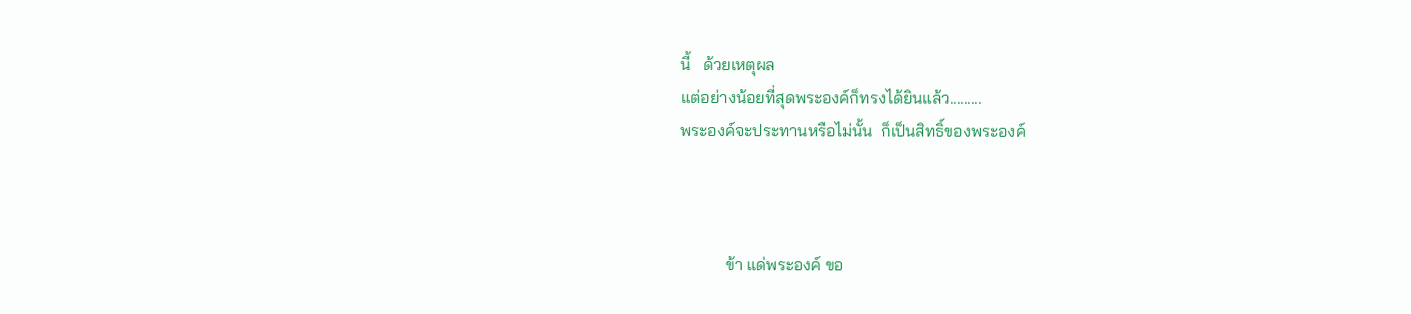นี้   ด้วยเหตุผล
แต่อย่างน้อยที่สุดพระองค์ก็ทรงได้ยินแล้ว.........
พระองค์จะประทานหรือไม่นั้น  ก็เป็นสิทธิ์ของพระองค์



           ข้า แด่พระองค์ ขอ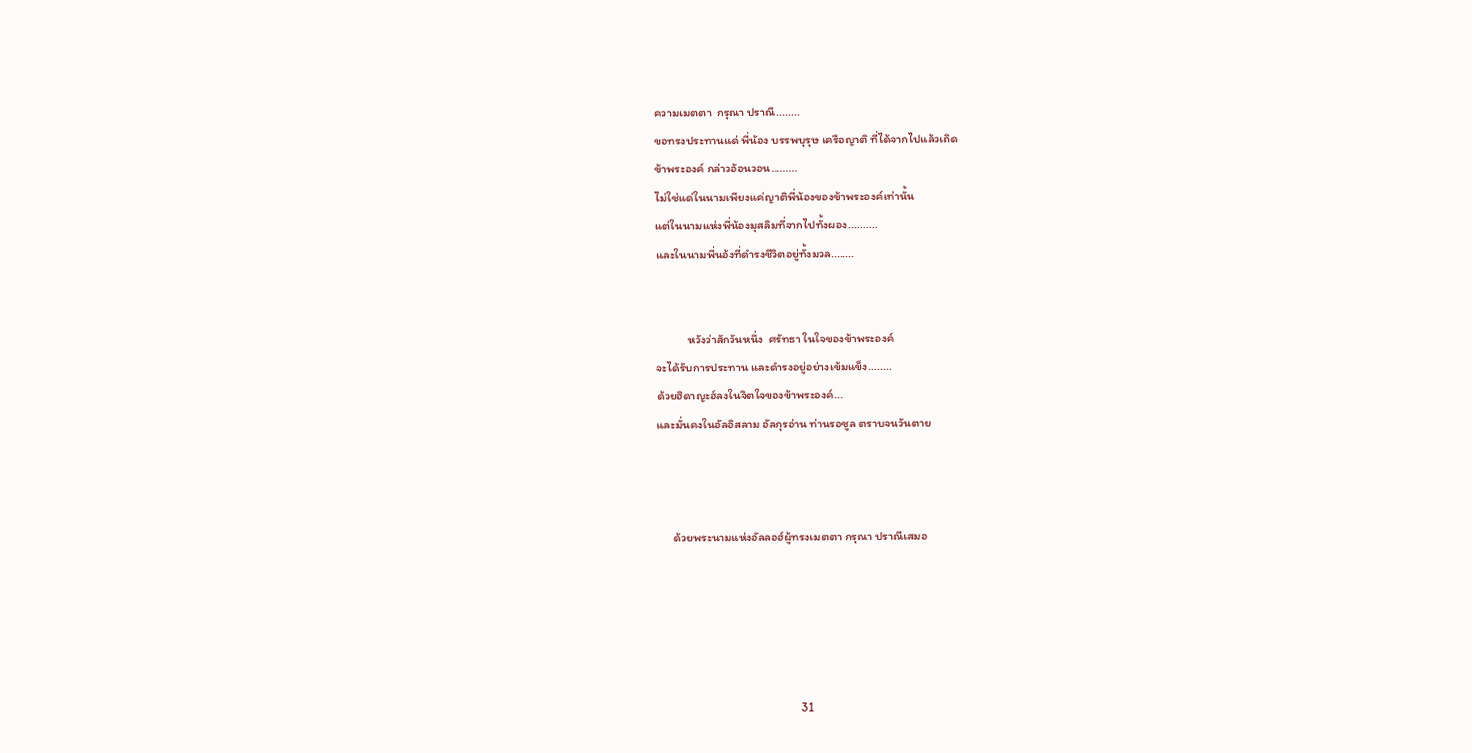ความเมตตา  กรุณา ปราณี........
ขอทรงประทานแด่ พี่น้อง บรรพบุรุษ เครือญาติ ที่ได้จากไปแล้วเถิด
ข้าพระองค์ กล่าวอ้อนวอน.........
ไม่ใช่แด่ในนามเพียงแค่ญาติพี่น้องของข้าพระองค์เท่านั้น
แต่ในนามแห่งพี่น้องมุสลิมที่จากไปทั้งผอง..........
และในนามพี่นอ้งที่ดำรงชีวิตอยู่ทั้งมวล........


            หวังว่าสักวันหนึ่ง  ศรัทธา ในใจของข้าพระองค์
จะได้รับการประทาน และดำรงอยู่อย่างเข้มแข็ง........
ด้วยฮิดาญะฮ์ลงในจิตใจของข้าพระองค์...
และมั่นคงในอัลอิสลาม อัลกุรอ่าน ท่านรอซูล ตราบจนวันตาย



      ด้วยพระนามแห่งอัลลอฮ์ผู้ทรงเมตตา กรุณา ปราณีเสมอ





                                                     31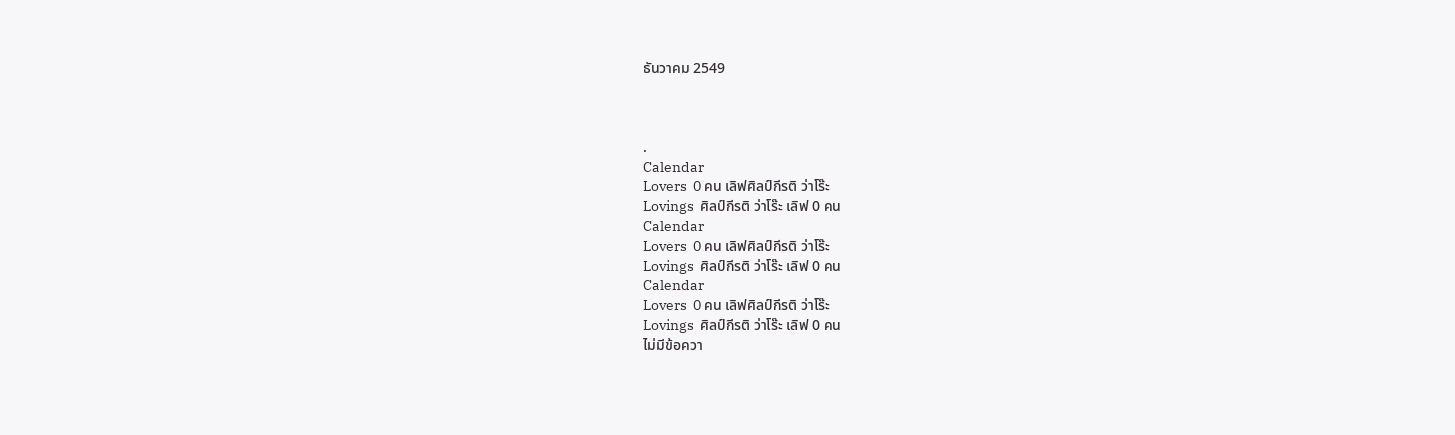ธันวาคม 2549



.
Calendar
Lovers  0 คน เลิฟศิลป์กีรติ ว่าโร๊ะ
Lovings  ศิลป์กีรติ ว่าโร๊ะ เลิฟ 0 คน
Calendar
Lovers  0 คน เลิฟศิลป์กีรติ ว่าโร๊ะ
Lovings  ศิลป์กีรติ ว่าโร๊ะ เลิฟ 0 คน
Calendar
Lovers  0 คน เลิฟศิลป์กีรติ ว่าโร๊ะ
Lovings  ศิลป์กีรติ ว่าโร๊ะ เลิฟ 0 คน
ไม่มีข้อควา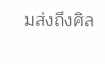มส่งถึงศิล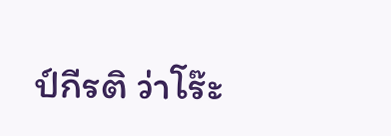ป์กีรติ ว่าโร๊ะ